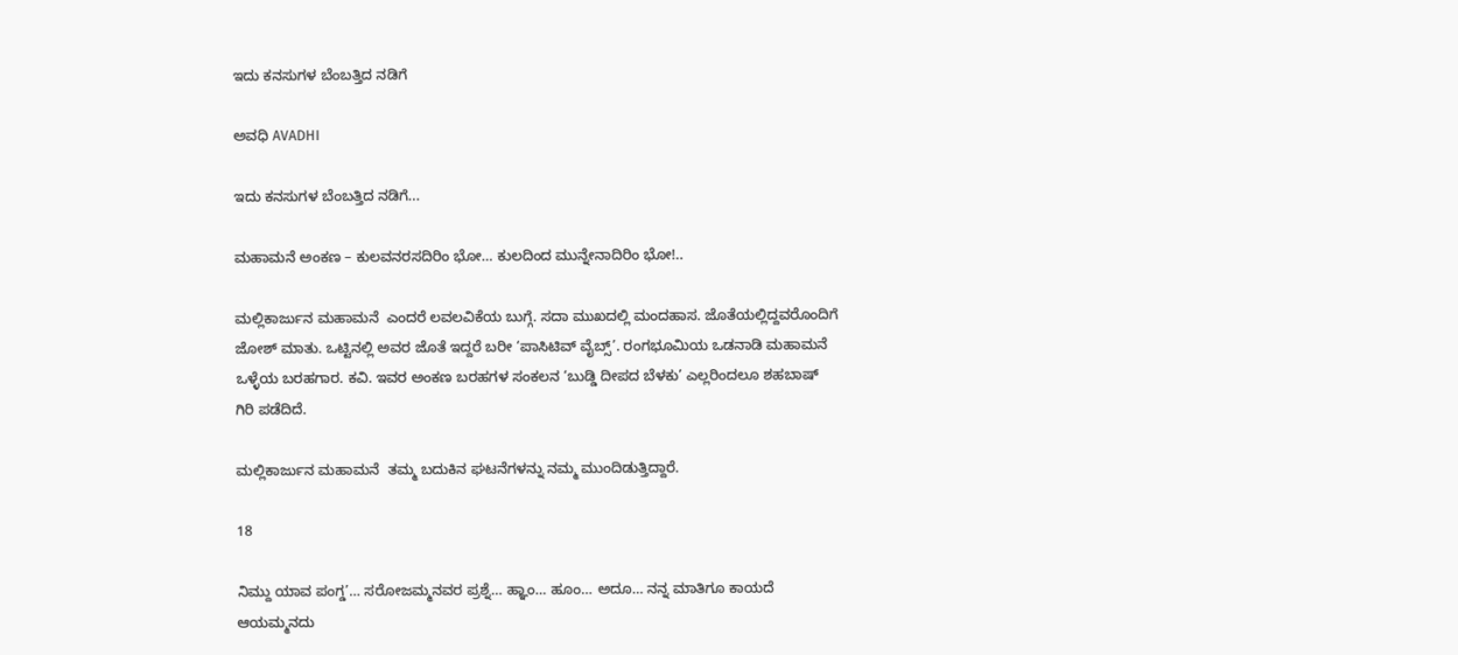ಇದು ಕನಸುಗಳ ಬೆಂಬತ್ತಿದ ನಡಿಗೆ‍

ಅವಧಿ AVADHI

ಇದು ಕನಸುಗಳ ಬೆಂಬತ್ತಿದ ನಡಿಗೆ...

ಮಹಾಮನೆ ಅಂಕಣ – ಕುಲವನರಸದಿರಿಂ ಭೋ… ಕುಲದಿಂದ ಮುನ್ನೇನಾದಿರಿಂ ಭೋ!..

ಮಲ್ಲಿಕಾರ್ಜುನ ಮಹಾಮನೆ  ಎಂದರೆ ಲವಲವಿಕೆಯ ಬುಗ್ಗೆ. ಸದಾ ಮುಖದಲ್ಲಿ ಮಂದಹಾಸ. ಜೊತೆಯಲ್ಲಿದ್ದವರೊಂದಿಗೆ ಜೋಶ್ ಮಾತು. ಒಟ್ಟಿನಲ್ಲಿ ಅವರ ಜೊತೆ ಇದ್ದರೆ ಬರೀ ‘ಪಾಸಿಟಿವ್ ವೈಬ್ಸ್’. ರಂಗಭೂಮಿಯ ಒಡನಾಡಿ ಮಹಾಮನೆ ಒಳ್ಳೆಯ ಬರಹಗಾರ. ಕವಿ. ಇವರ ಅಂಕಣ ಬರಹಗಳ ಸಂಕಲನ ‘ಬುಡ್ಡಿ ದೀಪದ ಬೆಳಕು’ ಎಲ್ಲರಿಂದಲೂ ಶಹಬಾಷ್ ಗಿರಿ ಪಡೆದಿದೆ.

ಮಲ್ಲಿಕಾರ್ಜುನ ಮಹಾಮನೆ  ತಮ್ಮ ಬದುಕಿನ ಘಟನೆಗಳನ್ನು ನಮ್ಮ ಮುಂದಿಡುತ್ತಿದ್ದಾರೆ.

18

ನಿಮ್ದು ಯಾವ ಪಂಗ್ಡ’… ಸರೋಜಮ್ಮನವರ ಪ್ರಶ್ನೆ… ಹ್ಞಾಂ… ಹೂಂ… ಅದೂ… ನನ್ನ ಮಾತಿಗೂ ಕಾಯದೆ ಆಯಮ್ಮನದು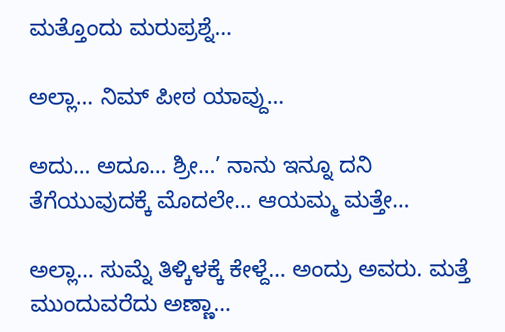ಮತ್ತೊಂದು ಮರುಪ್ರಶ್ನೆ…

ಅಲ್ಲಾ… ನಿಮ್ ಪೀಠ ಯಾವ್ದು…

ಅದು… ಅದೂ… ಶ್ರೀ…’ ನಾನು ಇನ್ನೂ ದನಿ ತೆಗೆಯುವುದಕ್ಕೆ ಮೊದಲೇ… ಆಯಮ್ಮ ಮತ್ತೇ…

ಅಲ್ಲಾ… ಸುಮ್ನೆ ತಿಳ್ಕಿಳಕ್ಕೆ ಕೇಳ್ದೆ… ಅಂದ್ರು ಅವರು. ಮತ್ತೆ ಮುಂದುವರೆದು ಅಣ್ಣಾ…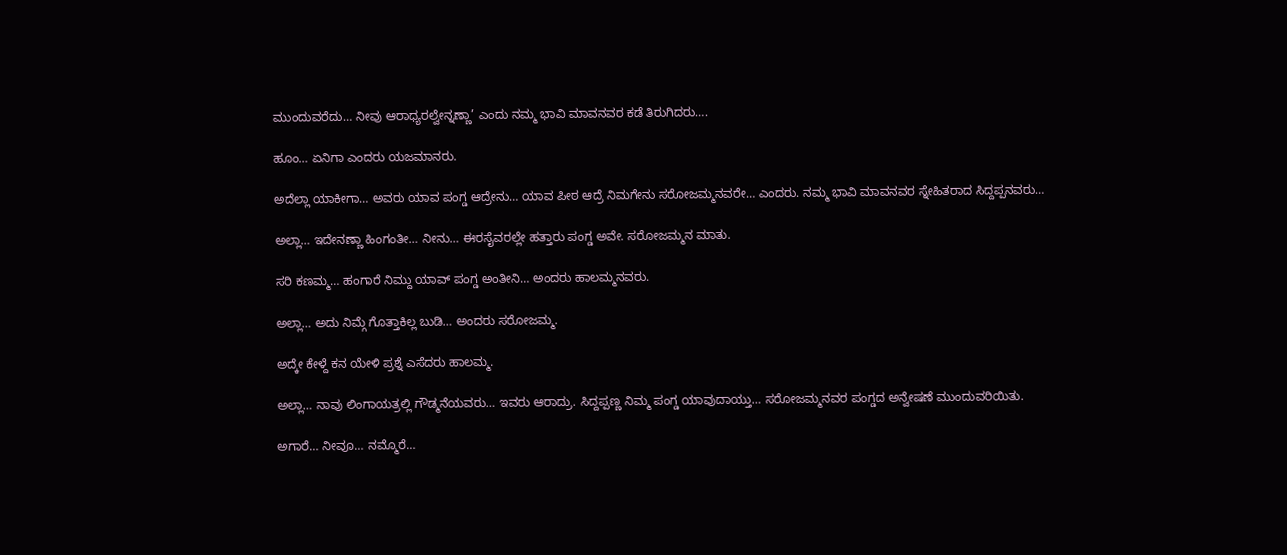ಮುಂದುವರೆದು… ನೀವು ಆರಾಧ್ಯರಲ್ವೇನ್ನಣ್ಣಾ’ ಎಂದು ನಮ್ಮ ಭಾವಿ ಮಾವನವರ ಕಡೆ ತಿರುಗಿದರು….

ಹೂಂ… ಏನಿಗಾ ಎಂದರು ಯಜಮಾನರು.

ಅದೆಲ್ಲಾ ಯಾಕೀಗಾ… ಅವರು ಯಾವ ಪಂಗ್ಡ ಆದ್ರೇನು… ಯಾವ ಪೀಠ ಆದ್ರೆ ನಿಮಗೇನು ಸರೋಜಮ್ಮನವರೇ… ಎಂದರು. ನಮ್ಮ ಭಾವಿ ಮಾವನವರ ಸ್ನೇಹಿತರಾದ ಸಿದ್ದಪ್ಪನವರು…

ಅಲ್ಲಾ… ಇದೇನಣ್ಣಾ ಹಿಂಗಂತೀ… ನೀನು… ಈರಸೈವರಲ್ಲೇ ಹತ್ತಾರು ಪಂಗ್ಡ ಅವೇ. ಸರೋಜಮ್ಮನ ಮಾತು.

ಸರಿ ಕಣಮ್ಮ… ಹಂಗಾರೆ ನಿಮ್ದು ಯಾವ್ ಪಂಗ್ಡ ಅಂತೀನಿ… ಅಂದರು ಹಾಲಮ್ಮನವರು.

ಅಲ್ಲಾ… ಅದು ನಿಮ್ಗೆ ಗೊತ್ತಾಕಿಲ್ಲ ಬುಡಿ… ಅಂದರು ಸರೋಜಮ್ಮ.

ಅದ್ಕೇ ಕೇಳ್ದೆ ಕನ ಯೇಳಿ ಪ್ರಶ್ನೆ ಎಸೆದರು ಹಾಲಮ್ಮ.

ಅಲ್ಲಾ… ನಾವು ಲಿಂಗಾಯತ್ರಲ್ಲಿ ಗೌಡ್ಮನೆಯವರು… ಇವರು ಆರಾದ್ರು. ಸಿದ್ದಪ್ಪಣ್ಣ ನಿಮ್ಮ ಪಂಗ್ಡ ಯಾವುದಾಯ್ತು… ಸರೋಜಮ್ಮನವರ ಪಂಗ್ಡದ ಅನ್ವೇಷಣೆ ಮುಂದುವರಿಯಿತು.

ಅಗಾರೆ… ನೀವೂ… ನಮ್ಮೊರೆ…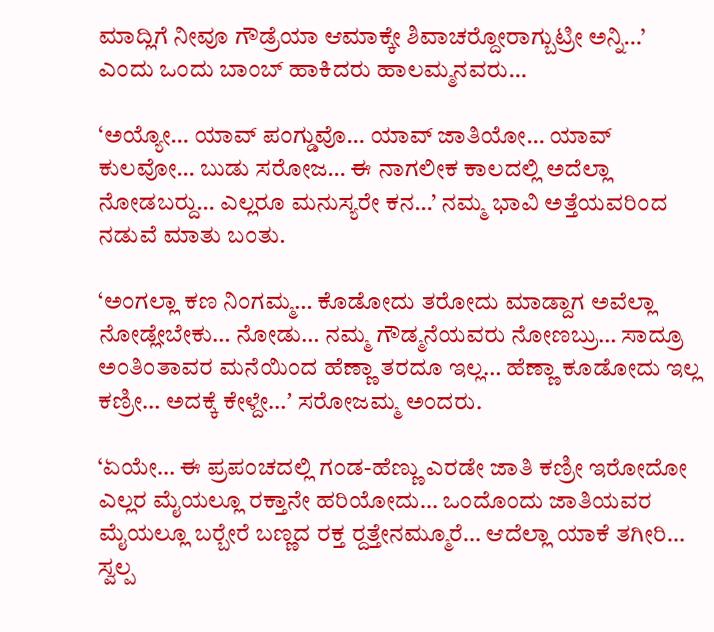ಮಾದ್ಲಿಗೆ ನೀವೂ ಗೌಡ್ರೆಯಾ ಆಮಾಕ್ಕೇ ಶಿವಾಚರ‍್ದೋರಾಗ್ಬುಟ್ರೀ ಅನ್ನಿ…’ ಎಂದು ಒಂದು ಬಾಂಬ್ ಹಾಕಿದರು ಹಾಲಮ್ಮನವರು…

‘ಅಯ್ಯೋ… ಯಾವ್ ಪಂಗ್ಡುವೊ… ಯಾವ್ ಜಾತಿಯೋ… ಯಾವ್ ಕುಲವೋ… ಬುಡು ಸರೋಜ… ಈ ನಾಗಲೀಕ ಕಾಲದಲ್ಲಿ ಅದೆಲ್ಲಾ ನೋಡಬರ‍್ದು… ಎಲ್ಲರೂ ಮನುಸ್ಯರೇ ಕನ…’ ನಮ್ಮ ಭಾವಿ ಅತ್ತೆಯವರಿಂದ ನಡುವೆ ಮಾತು ಬಂತು.

‘ಅಂಗಲ್ಲಾ ಕಣ ನಿಂಗಮ್ಮ… ಕೊಡೋದು ತರೋದು ಮಾಡ್ದಾಗ ಅವೆಲ್ಲಾ ನೋಡ್ಲೇಬೇಕು… ನೋಡು… ನಮ್ಮ ಗೌಡ್ಮನೆಯವರು ನೋಣಬ್ರು… ಸಾದ್ರೂ ಅಂತಿಂತಾವರ ಮನೆಯಿಂದ ಹೆಣ್ಣಾ ತರದೂ ಇಲ್ಲ… ಹೆಣ್ಣಾ ಕೂಡೋದು ಇಲ್ಲ ಕಣ್ರೀ… ಅದಕ್ಕೆ ಕೇಳ್ದೇ…ʼ ಸರೋಜಮ್ಮ ಅಂದರು.

‘ಏಯೇ… ಈ ಪ್ರಪಂಚದಲ್ಲಿ ಗಂಡ-ಹೆಣ್ಣು ಎರಡೇ ಜಾತಿ ಕಣ್ರೀ ಇರೋದೋ ಎಲ್ಲರ ಮೈಯಲ್ಲೂ ರಕ್ತಾನೇ ಹರಿಯೋದು… ಒಂದೊಂದು ಜಾತಿಯವರ ಮೈಯಲ್ಲೂ ಬರ‍್ಬೇರೆ ಬಣ್ಣದ ರಕ್ತ ರ‍್ದತ್ತೇನಮ್ಮೂರೆ… ಆದೆಲ್ಲಾ ಯಾಕೆ ತಗೀರಿ… ಸ್ವಲ್ಪ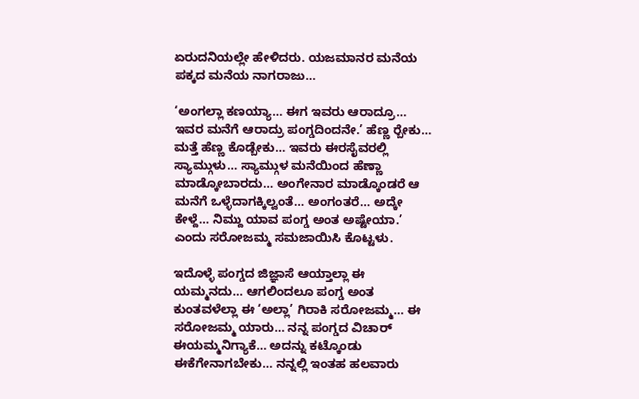ಏರುದನಿಯಲ್ಲೇ ಹೇಳಿದರು. ಯಜಮಾನರ ಮನೆಯ ಪಕ್ಕದ ಮನೆಯ ನಾಗರಾಜು…

‘ಅಂಗಲ್ಲಾ ಕಣಯ್ಯಾ… ಈಗ ಇವರು ಆರಾದ್ರೂ… ಇವರ ಮನೆಗೆ ಆರಾದ್ರು ಪಂಗ್ಡದಿಂದನೇ.’ ಹೆಣ್ಣ ರ‍್ಬೇಕು… ಮತ್ತೆ ಹೆಣ್ಣ ಕೊಡ್ಬೇಕು… ಇವರು ಈರಸೈವರಲ್ಲಿ ಸ್ಯಾಮ್ಗುಳು… ಸ್ಯಾಮ್ಗುಳ ಮನೆಯಿಂದ ಹೆಣ್ಣಾ ಮಾಡ್ಕೋಬಾರದು… ಅಂಗೇನಾರ ಮಾಡ್ಕೊಂಡರೆ ಆ ಮನೆಗೆ ಒಳ್ಳೆದಾಗಕ್ಕಿಲ್ವಂತೆ… ಅಂಗಂತರೆ… ಅದ್ಕೇ ಕೇಳ್ದೆ… ನಿಮ್ದು ಯಾವ ಪಂಗ್ಡ ಅಂತ ಅಷ್ಟೇಯಾ.’ ಎಂದು ಸರೋಜಮ್ಮ ಸಮಜಾಯಿಸಿ ಕೊಟ್ಟಳು.

ಇದೊಳ್ಳೆ ಪಂಗ್ಡದ ಜಿಜ್ಞಾಸೆ ಆಯ್ತಾಲ್ಲಾ ಈ ಯಮ್ಮನದು… ಆಗಲಿಂದಲೂ ಪಂಗ್ಡ ಅಂತ ಕುಂತವಳೆಲ್ಲಾ ಈ ‘ಅಲ್ಲಾ’ ಗಿರಾಕಿ ಸರೋಜಮ್ಮ… ಈ ಸರೋಜಮ್ಮ ಯಾರು… ನನ್ನ ಪಂಗ್ಡದ ವಿಚಾರ್ ಈಯಮ್ಮನಿಗ್ಯಾಕೆ… ಅದನ್ನು ಕಟ್ಕೊಂಡು ಈಕೆಗೇನಾಗಬೇಕು… ನನ್ನಲ್ಲಿ ಇಂತಹ ಹಲವಾರು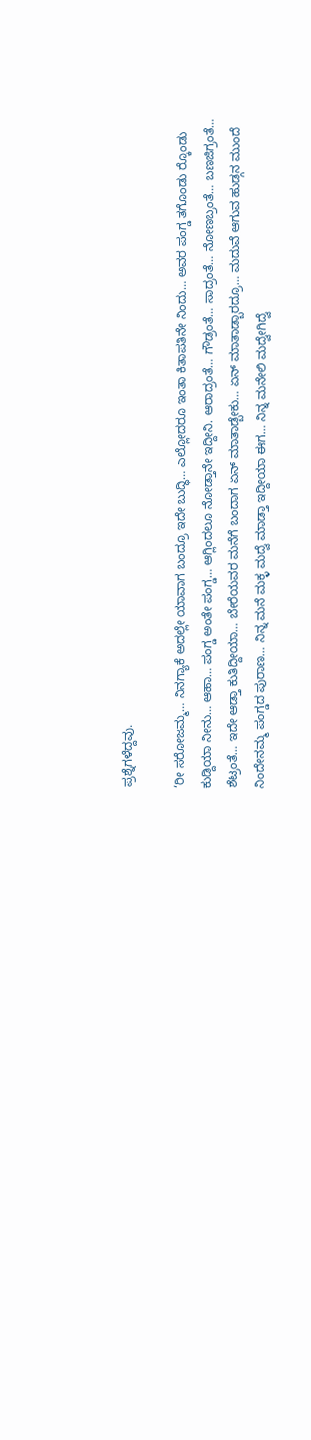ಪ್ರಶ್ನೆಗಳೆದ್ದವು.

‘ರೀ ಸರೋಜಮ್ಮ… ನಿನಗ್ಯಾಕೆ ಅದಲ್ಲೇ ಯಾವಾಗ ಬಂದ್ರೂ ಇದೇ ಬುದ್ಧಿ… ಎಲ್ಲೋದರೂ ಇಂತಾ ಕಿತಾಪತಿನೇ ನಿಂದು… ಅವರ ಪಂಗ್ಡ ತಗೊಂಡು ರ‍್ಕೊಂಡು ಕುಡ್ದಿಯಾ ನೀನು… ಆಹಾ… ಪಂಗ್ಡ ಅಂತೇ ಪಂಗ್ಡ… ಆಗ್ಲಿಂದಲೂ ನೋಡ್ತಾನೇ ಇದ್ದೀನಿ. ಆರಾದ್ರಂತೆ… ಗೌಡ್ರಂತೆ… ಸಾದ್ರಂತೆ… ನೋಣಬ್ರಂತೆ… ಬಣಜಿಗ್ರಂತೆ… ಶೆಟ್ರಂತೆ… ಇದೇ ಆಡ್ತಾ ಕುತಿದ್ದೀಯಾ… ಬೇರೆಯವರ ಮನೆಗೆ ಬಂದಾಗ ಏನ್ ಮಾತಾಡ್ಬೇಕು… ಏನ್ ಮಾತಾಡ್ಬಾರದ್ರೂ… ಮದುವೆ ಆಗುವ ಹುಡ್ಗನ ಮುಂದೆ ನಿಂದೇನಮ್ಮ ಪಂಗ್ಡದ ಪುರಾಣ… ನಿನ್ನ ಮನೆ ಮಕ್ಳ ಮದ್ವೆ ಮಾಡ್ತಾ ಇದ್ದೀಯಾ ಈಗ… ನಿನ್ನ ಮನೇಲಿ ಮದ್ವೇಗಿದ್ವೆ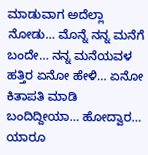ಮಾಡುವಾಗ ಅದೆಲ್ಲಾ ನೋಡು… ಮೊನ್ನೆ ನನ್ನ ಮನೆಗೆ ಬಂದೇ… ನನ್ನ ಮನೆಯವಳ ಹತ್ತಿರ ಏನೋ ಹೇಳಿ… ಏನೋ ಕಿತಾಪತಿ ಮಾಡಿ ಬಂದಿದ್ದೀಯಾ… ಹೋದ್ವಾರ… ಯಾರೂ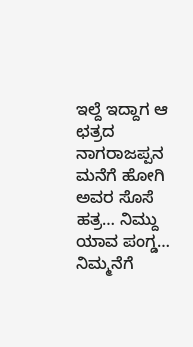ಇಲ್ದೆ ಇದ್ದಾಗ ಆ ಛತ್ರದ ನಾಗರಾಜಪ್ಪನ ಮನೆಗೆ ಹೋಗಿ ಅವರ ಸೊಸೆ ಹತ್ರ… ನಿಮ್ದು ಯಾವ ಪಂಗ್ಡ… ನಿಮ್ಮನೆಗೆ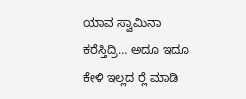ಯಾವ ಸ್ವಾಮಿನಾ ಕರೆಸ್ತಿದ್ರಿ… ಅದೂ ಇದೂ ಕೇಳಿ ಇಲ್ಲದ ರ‍್ಲೆ ಮಾಡಿ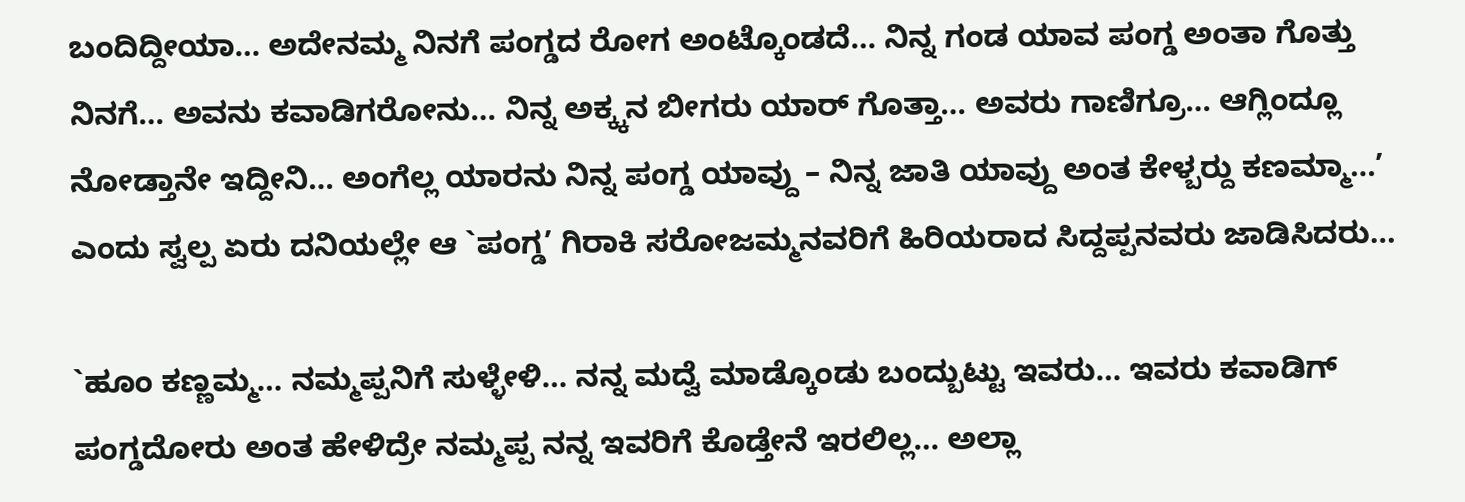ಬಂದಿದ್ದೀಯಾ… ಅದೇನಮ್ಮ ನಿನಗೆ ಪಂಗ್ಡದ ರೋಗ ಅಂಟ್ಕೊಂಡದೆ… ನಿನ್ನ ಗಂಡ ಯಾವ ಪಂಗ್ಡ ಅಂತಾ ಗೊತ್ತು ನಿನಗೆ… ಅವನು ಕವಾಡಿಗರೋನು… ನಿನ್ನ ಅಕ್ಕ್ಕನ ಬೀಗರು ಯಾರ್ ಗೊತ್ತಾ… ಅವರು ಗಾಣಿಗ್ರೂ… ಆಗ್ಲಿಂದ್ಲೂ ನೋಡ್ತಾನೇ ಇದ್ದೀನಿ… ಅಂಗೆಲ್ಲ ಯಾರನು ನಿನ್ನ ಪಂಗ್ಡ ಯಾವ್ದು – ನಿನ್ನ ಜಾತಿ ಯಾವ್ದು ಅಂತ ಕೇಳ್ಬರ‍್ದು ಕಣಮ್ಮಾ…’ ಎಂದು ಸ್ವಲ್ಪ ಏರು ದನಿಯಲ್ಲೇ ಆ `ಪಂಗ್ಡ’ ಗಿರಾಕಿ ಸರೋಜಮ್ಮನವರಿಗೆ ಹಿರಿಯರಾದ ಸಿದ್ದಪ್ಪನವರು ಜಾಡಿಸಿದರು…

`ಹೂಂ ಕಣ್ಣಮ್ಮ… ನಮ್ಮಪ್ಪನಿಗೆ ಸುಳ್ಳೇಳಿ… ನನ್ನ ಮದ್ವೆ ಮಾಡ್ಕೊಂಡು ಬಂದ್ಬುಟ್ಟು ಇವರು… ಇವರು ಕವಾಡಿಗ್ ಪಂಗ್ಡದೋರು ಅಂತ ಹೇಳಿದ್ರೇ ನಮ್ಮಪ್ಪ ನನ್ನ ಇವರಿಗೆ ಕೊಡ್ತೇನೆ ಇರಲಿಲ್ಲ… ಅಲ್ಲಾ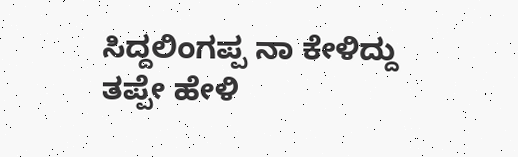ಸಿದ್ದಲಿಂಗಪ್ಪ ನಾ ಕೇಳಿದ್ದು ತಪ್ಪೇ ಹೇಳಿ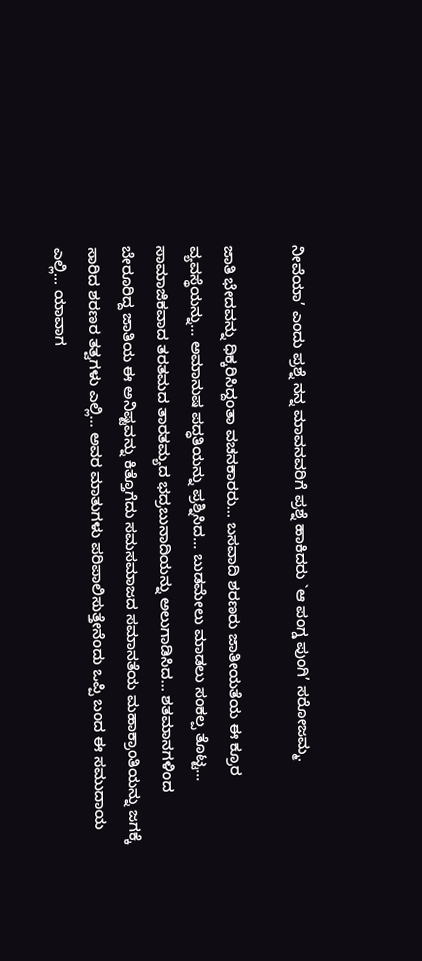ನೀವೆಯಾ’ ಎಂದು ಪ್ರಶ್ನೆ ನನ್ನ ಮಾವನವರಿಗೆ ಪ್ರಶ್ನೆ ಹಾಕಿದರು `ಆ ಪಂಗ್ಡ ಪುಂಗಿ’ ಸರೋಜಮ್ಮ.

ಜಾತಿ ಭೇದವನ್ನು ಧಿಕ್ಕರಿಸಿದ್ದಂತಾ ವಚನಕಾರರು… ಬಸವಾದಿ ಶರಣರು ಜಾತೀಯತೆಯ ಈ ಕ್ರೂರ ವ್ಯವಸ್ಥೆಯನ್ನು… ಅಮಾನುಷ ಪದ್ಧತಿಯನ್ನು ಪ್ರಶ್ನಿಸಿದ… ಬುಡಮೇಲು ಮಾಡಲು ಸಂಕಲ್ಪ ತೊಟ್ಟ… ಸಾಮಾಜಿಕವಾದ ತರತಮದ ತಾರತಮ್ಯದ ಭದ್ರಬುನಾದಿಯನ್ನು ಅಲುಗಾಡಿಸಿದ… ಶತಮಾನಗಳಿಂದ ಬೇರೂರಿದ್ದ ಜಾತಿಯ ಈ ಅನಿಷ್ಟವನ್ನು ಕಿತ್ತೊಗೆದು ಸಮಸಮಾಜದ ಸಮಾನತೆಯ ಮಹಾಕ್ರಾಂತಿಯನ್ನು ಜಗಕ್ಕೆ ಸಾರಿದ ಶರಣರ ತತ್ವಗಳು ಎಲ್ಲಿ… ಅವರ ಮಾತುಗಳು ಪರಿಪಾಲಿಸುತ್ತೇನೆಂದು ಒಪ್ಪಿ ಬಂದ ಈ ಸಮುದಾಯ ಎಲ್ಲಿ… ಯಾವಾಗ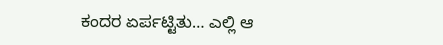ಕಂದರ ಏರ್ಪಟ್ಟಿತು… ಎಲ್ಲಿ ಆ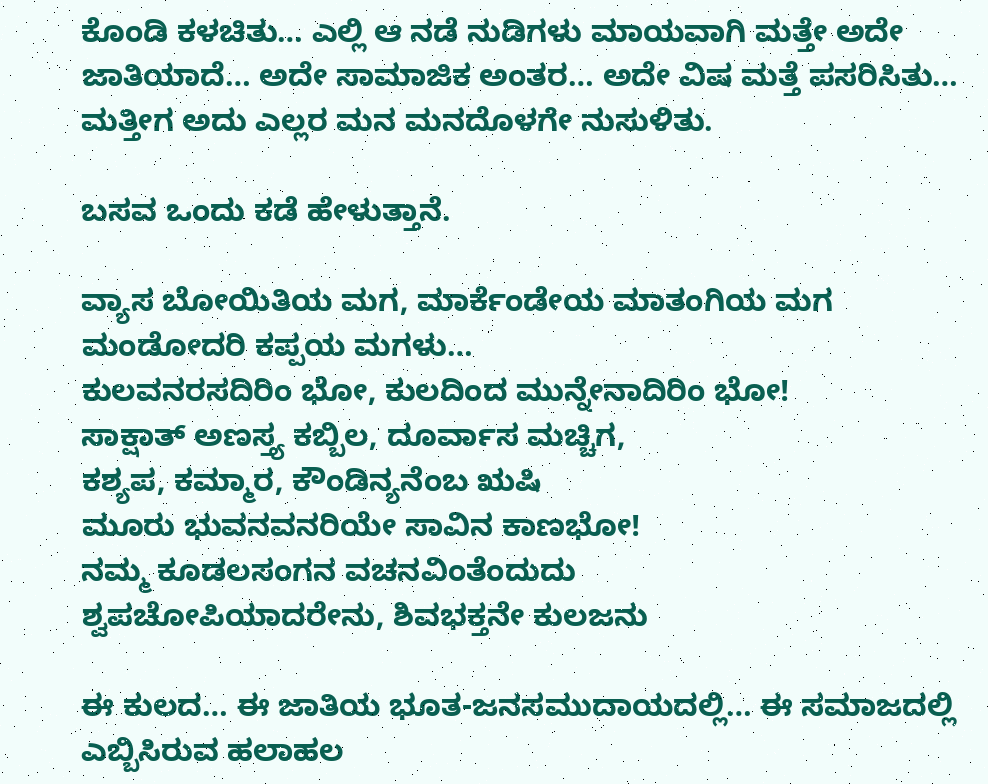ಕೊಂಡಿ ಕಳಚಿತು… ಎಲ್ಲಿ ಆ ನಡೆ ನುಡಿಗಳು ಮಾಯವಾಗಿ ಮತ್ತೇ ಅದೇ ಜಾತಿಯಾದೆ… ಅದೇ ಸಾಮಾಜಿಕ ಅಂತರ… ಅದೇ ವಿಷ ಮತ್ತೆ ಪಸರಿಸಿತು… ಮತ್ತೀಗ ಅದು ಎಲ್ಲರ ಮನ ಮನದೊಳಗೇ ನುಸುಳಿತು.

ಬಸವ ಒಂದು ಕಡೆ ಹೇಳುತ್ತಾನೆ.

ವ್ಯಾಸ ಬೋಯಿತಿಯ ಮಗ, ಮಾರ್ಕೆಂಡೇಯ ಮಾತಂಗಿಯ ಮಗ
ಮಂಡೋದರಿ ಕಪ್ಪಯ ಮಗಳು…
ಕುಲವನರಸದಿರಿಂ ಭೋ, ಕುಲದಿಂದ ಮುನ್ನೇನಾದಿರಿಂ ಭೋ!
ಸಾಕ್ಷಾತ್ ಅಣಸ್ತ್ಯ ಕಬ್ಬಿಲ, ದೂರ್ವಾಸ ಮಚ್ಚಿಗ,
ಕಶ್ಯಪ, ಕಮ್ಮಾರ, ಕೌಂಡಿನ್ಯನೆಂಬ ಋಷಿ
ಮೂರು ಭುವನವನರಿಯೇ ಸಾವಿನ ಕಾಣಭೋ!
ನಮ್ಮ ಕೂಡಲಸಂಗನ ವಚನವಿಂತೆಂದುದು
ಶ್ವಪಚೋಪಿಯಾದರೇನು, ಶಿವಭಕ್ತನೇ ಕುಲಜನು

ಈ ಕುಲದ… ಈ ಜಾತಿಯ ಭೂತ-ಜನಸಮುದಾಯದಲ್ಲಿ… ಈ ಸಮಾಜದಲ್ಲಿ ಎಬ್ಬಿಸಿರುವ ಹಲಾಹಲ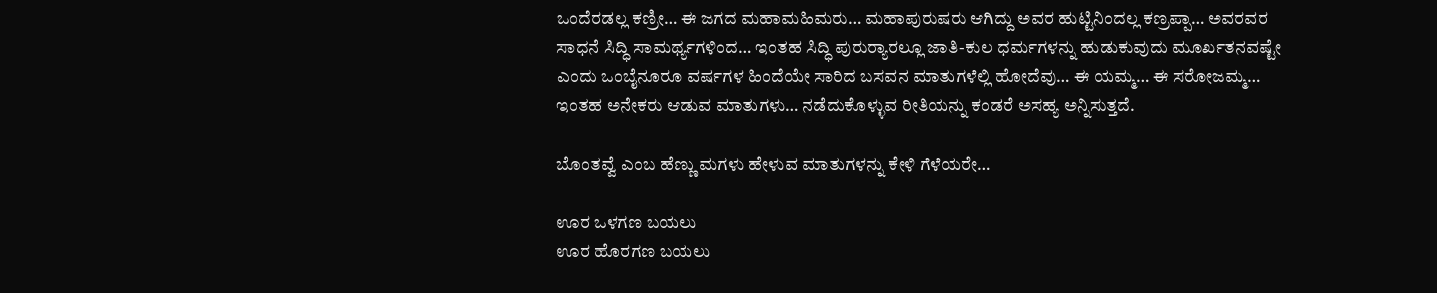ಒಂದೆರಡಲ್ಲ ಕಣ್ರೀ… ಈ ಜಗದ ಮಹಾಮಹಿಮರು… ಮಹಾಪುರುಷರು ಆಗಿದ್ದು ಅವರ ಹುಟ್ಟಿನಿಂದಲ್ಲ ಕಣ್ರಪ್ಪಾ… ಅವರವರ ಸಾಧನೆ ಸಿದ್ಧಿ ಸಾಮರ್ಥ್ಯಗಳಿಂದ… ಇಂತಹ ಸಿದ್ಧಿ ಪುರುರ‍್ಯಾರಲ್ಲೂ ಜಾತಿ-ಕುಲ ಧರ್ಮಗಳನ್ನು ಹುಡುಕುವುದು ಮೂರ್ಖತನವಷ್ಟೇ ಎಂದು ಒಂಬೈನೂರೂ ವರ್ಷಗಳ ಹಿಂದೆಯೇ ಸಾರಿದ ಬಸವನ ಮಾತುಗಳೆಲ್ಲಿ ಹೋದೆವು… ಈ ಯಮ್ಮ… ಈ ಸರೋಜಮ್ಮ… ಇಂತಹ ಅನೇಕರು ಆಡುವ ಮಾತುಗಳು… ನಡೆದುಕೊಳ್ಳುವ ರೀತಿಯನ್ನು ಕಂಡರೆ ಅಸಹ್ಯ ಅನ್ನಿಸುತ್ತದೆ.

ಬೊಂತವ್ವೆ ಎಂಬ ಹೆಣ್ಣು ಮಗಳು ಹೇಳುವ ಮಾತುಗಳನ್ನು ಕೇಳಿ ಗೆಳೆಯರೇ…

ಊರ ಒಳಗಣ ಬಯಲು
ಊರ ಹೊರಗಣ ಬಯಲು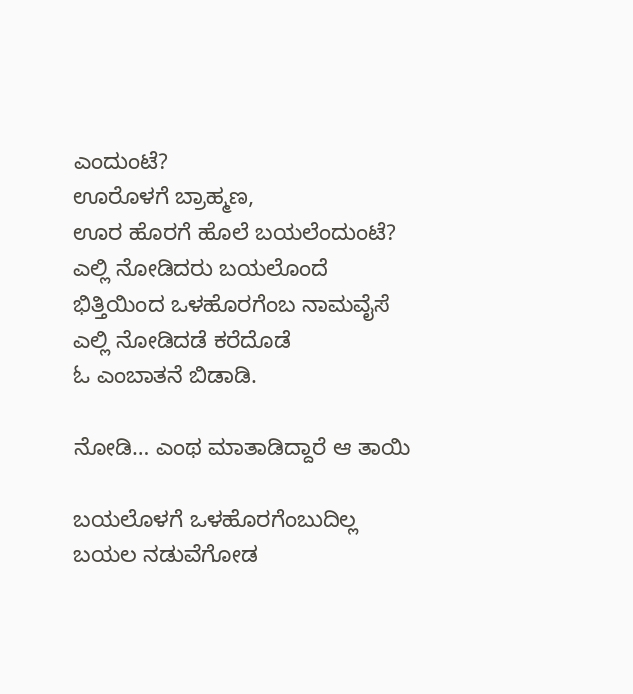ಎಂದುಂಟೆ?
ಊರೊಳಗೆ ಬ್ರಾಹ್ಮಣ,
ಊರ ಹೊರಗೆ ಹೊಲೆ ಬಯಲೆಂದುಂಟೆ?
ಎಲ್ಲಿ ನೋಡಿದರು ಬಯಲೊಂದೆ
ಭಿತ್ತಿಯಿಂದ ಒಳಹೊರಗೆಂಬ ನಾಮವೈಸೆ
ಎಲ್ಲಿ ನೋಡಿದಡೆ ಕರೆದೊಡೆ
ಓ ಎಂಬಾತನೆ ಬಿಡಾಡಿ.

ನೋಡಿ… ಎಂಥ ಮಾತಾಡಿದ್ದಾರೆ ಆ ತಾಯಿ

ಬಯಲೊಳಗೆ ಒಳಹೊರಗೆಂಬುದಿಲ್ಲ
ಬಯಲ ನಡುವೆಗೋಡ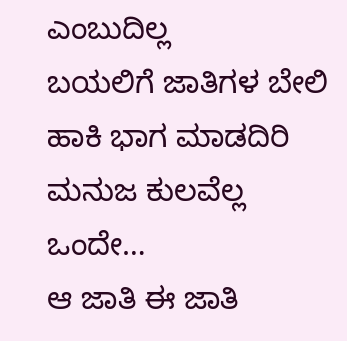ಎಂಬುದಿಲ್ಲ
ಬಯಲಿಗೆ ಜಾತಿಗಳ ಬೇಲಿ ಹಾಕಿ ಭಾಗ ಮಾಡದಿರಿ
ಮನುಜ ಕುಲವೆಲ್ಲ ಒಂದೇ…
ಆ ಜಾತಿ ಈ ಜಾತಿ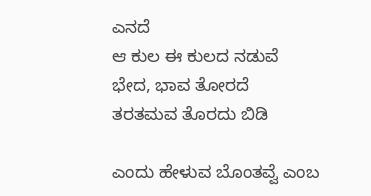ಎನದೆ
ಆ ಕುಲ ಈ ಕುಲದ ನಡುವೆ
ಭೇದ, ಭಾವ ತೋರದೆ
ತರತಮವ ತೊರದು ಬಿಡಿ

ಎಂದು ಹೇಳುವ ಬೊಂತವ್ವೆ ಎಂಬ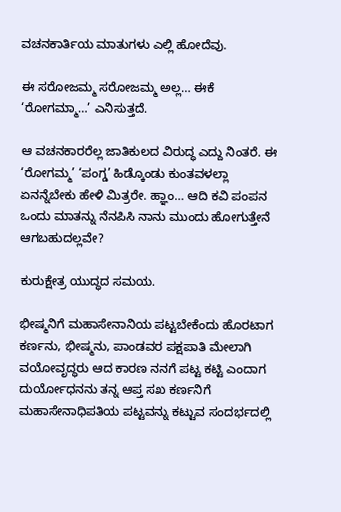ವಚನಕಾರ್ತಿಯ ಮಾತುಗಳು ಎಲ್ಲಿ ಹೋದೆವು.

ಈ ಸರೋಜಮ್ಮ ಸರೋಜಮ್ಮ ಅಲ್ಲ… ಈಕೆ ‘ರೋಗಮ್ಮಾ…’ ಎನಿಸುತ್ತದೆ.

ಆ ವಚನಕಾರರೆಲ್ಲ ಜಾತಿಕುಲದ ವಿರುದ್ಧ ಎದ್ದು ನಿಂತರೆ. ಈ ‘ರೋಗಮ್ಮ’ ‘ಪಂಗ್ಡ’ ಹಿಡ್ಕೊಂಡು ಕುಂತವಳಲ್ಲಾ ಏನನ್ನೆಬೇಕು ಹೇಳಿ ಮಿತ್ರರೇ. ಹ್ಞಾಂ… ಆದಿ ಕವಿ ಪಂಪನ ಒಂದು ಮಾತನ್ನು ನೆನಪಿಸಿ ನಾನು ಮುಂದು ಹೋಗುತ್ತೇನೆ ಆಗಬಹುದಲ್ಲವೇ?

ಕುರುಕ್ಷೇತ್ರ ಯುದ್ಧದ ಸಮಯ.

ಭೀಷ್ಮನಿಗೆ ಮಹಾಸೇನಾನಿಯ ಪಟ್ಟಬೇಕೆಂದು ಹೊರಟಾಗ ಕರ್ಣನು, ಭೀಷ್ಮನು, ಪಾಂಡವರ ಪಕ್ಷಪಾತಿ ಮೇಲಾಗಿ ವಯೋವೃದ್ಧರು ಆದ ಕಾರಣ ನನಗೆ ಪಟ್ಟ ಕಟ್ಟಿ ಎಂದಾಗ ದುರ್ಯೋಧನನು ತನ್ನ ಆಪ್ತ ಸಖ ಕರ್ಣನಿಗೆ ಮಹಾಸೇನಾಧಿಪತಿಯ ಪಟ್ಟವನ್ನು ಕಟ್ಟುವ ಸಂದರ್ಭದಲ್ಲಿ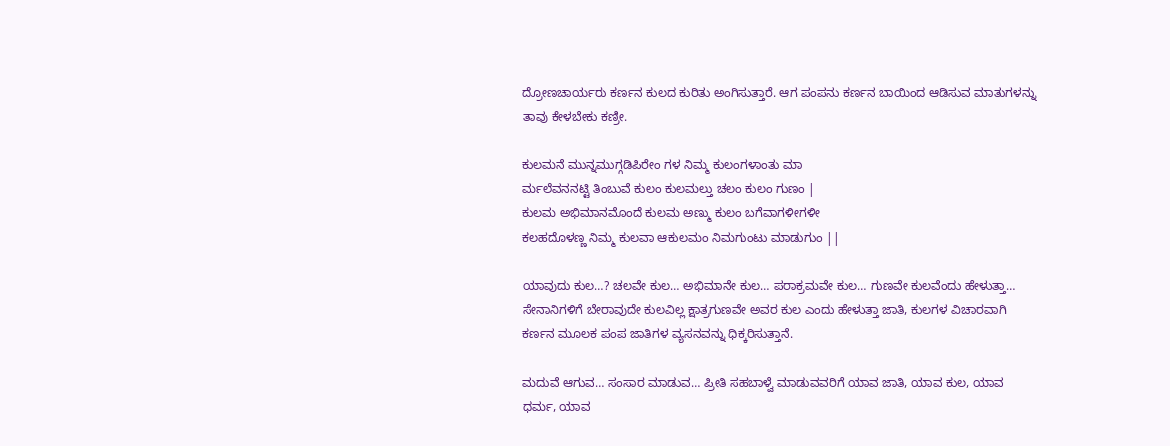ದ್ರೋಣಚಾರ್ಯರು ಕರ್ಣನ ಕುಲದ ಕುರಿತು ಅಂಗಿಸುತ್ತಾರೆ. ಆಗ ಪಂಪನು ಕರ್ಣನ ಬಾಯಿಂದ ಆಡಿಸುವ ಮಾತುಗಳನ್ನು ತಾವು ಕೇಳಬೇಕು ಕಣ್ರೀ.

ಕುಲಮನೆ ಮುನ್ನಮುಗ್ಗಡಿಪಿರೇಂ ಗಳ ನಿಮ್ಮ ಕುಲಂಗಳಾಂತು ಮಾ
ರ್ಮಲೆವನನಟ್ಟಿ ತಿಂಬುವೆ ಕುಲಂ ಕುಲಮಲ್ತು ಚಲಂ ಕುಲಂ ಗುಣಂ |
ಕುಲಮ ಅಭಿಮಾನಮೊಂದೆ ಕುಲಮ ಅಣ್ಮು ಕುಲಂ ಬಗೆವಾಗಳೀಗಳೀ
ಕಲಹದೊಳಣ್ಣ ನಿಮ್ಮ ಕುಲವಾ ಆಕುಲಮಂ ನಿಮಗುಂಟು ಮಾಡುಗುಂ ||

ಯಾವುದು ಕುಲ…? ಚಲವೇ ಕುಲ… ಅಭಿಮಾನೇ ಕುಲ… ಪರಾಕ್ರಮವೇ ಕುಲ… ಗುಣವೇ ಕುಲವೆಂದು ಹೇಳುತ್ತಾ… ಸೇನಾನಿಗಳಿಗೆ ಬೇರಾವುದೇ ಕುಲವಿಲ್ಲ ಕ್ಷಾತ್ರಗುಣವೇ ಅವರ ಕುಲ ಎಂದು ಹೇಳುತ್ತಾ ಜಾತಿ, ಕುಲಗಳ ವಿಚಾರವಾಗಿ ಕರ್ಣನ ಮೂಲಕ ಪಂಪ ಜಾತಿಗಳ ವ್ಯಸನವನ್ನು ಧಿಕ್ಕರಿಸುತ್ತಾನೆ.

ಮದುವೆ ಆಗುವ… ಸಂಸಾರ ಮಾಡುವ… ಪ್ರೀತಿ ಸಹಬಾಳ್ವೆ ಮಾಡುವವರಿಗೆ ಯಾವ ಜಾತಿ, ಯಾವ ಕುಲ, ಯಾವ ಧರ್ಮ, ಯಾವ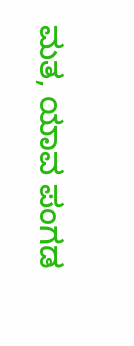ಮತ, ಯಾವ ಪಂಗಡ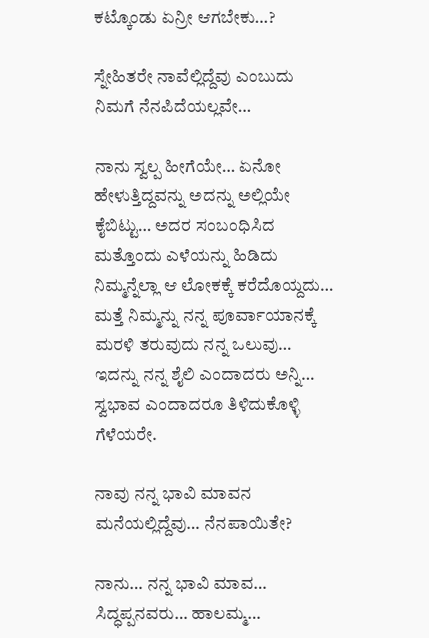ಕಟ್ಕೊಂಡು ಏನ್ರೀ ಆಗಬೇಕು…?

ಸ್ನೇಹಿತರೇ ನಾವೆಲ್ಲಿದ್ದೆವು ಎಂಬುದು ನಿಮಗೆ ನೆನಪಿದೆಯಲ್ಲವೇ…

ನಾನು ಸ್ವಲ್ಪ ಹೀಗೆಯೇ… ಏನೋ ಹೇಳುತ್ತಿದ್ದವನ್ನು ಅದನ್ನು ಅಲ್ಲಿಯೇ ಕೈಬಿಟ್ಟು… ಅದರ ಸಂಬಂಧಿಸಿದ ಮತ್ತೊಂದು ಎಳೆಯನ್ನು ಹಿಡಿದು ನಿಮ್ಮನ್ನೆಲ್ಲಾ ಆ ಲೋಕಕ್ಕೆ ಕರೆದೊಯ್ದದು… ಮತ್ತೆ ನಿಮ್ಮನ್ನು ನನ್ನ ಪೂರ್ವಾಯಾನಕ್ಕೆ ಮರಳಿ ತರುವುದು ನನ್ನ ಒಲುವು… ಇದನ್ನು ನನ್ನ ಶೈಲಿ ಎಂದಾದರು ಅನ್ನಿ… ಸ್ವಭಾವ ಎಂದಾದರೂ ತಿಳಿದುಕೊಳ್ಳಿ ಗೆಳೆಯರೇ.

ನಾವು ನನ್ನ ಭಾವಿ ಮಾವನ ಮನೆಯಲ್ಲಿದ್ದೆವು… ನೆನಪಾಯಿತೇ?

ನಾನು… ನನ್ನ ಭಾವಿ ಮಾವ… ಸಿದ್ಧಪ್ಪನವರು… ಹಾಲಮ್ಮ…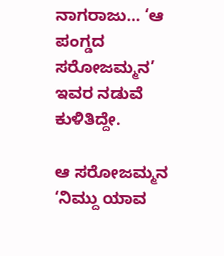ನಾಗರಾಜು… ‘ಆ ಪಂಗ್ಡದ ಸರೋಜಮ್ಮನ’ ಇವರ ನಡುವೆ ಕುಳಿತಿದ್ದೇ.

ಆ ಸರೋಜಮ್ಮನ ‘ನಿಮ್ದು ಯಾವ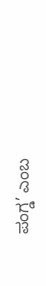ಪಂಗ್ಡ’ ಎಂಬ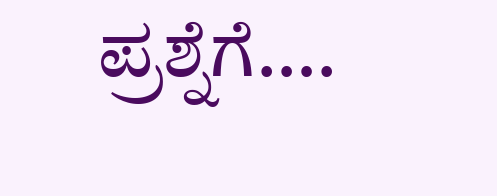ಪ್ರಶ್ನೆಗೆ….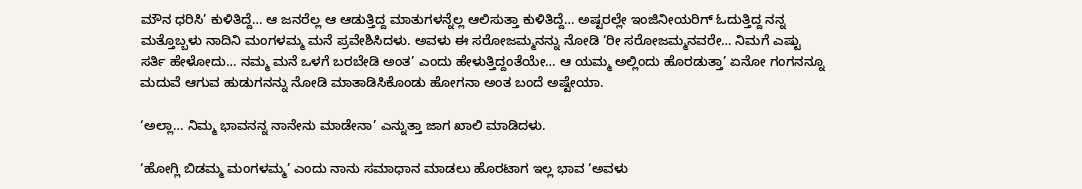ಮೌನ ಧರಿಸಿ’ ಕುಳಿತಿದ್ದೆ… ಆ ಜನರೆಲ್ಲ ಆ ಆಡುತ್ತಿದ್ದ ಮಾತುಗಳನ್ನೆಲ್ಲ ಆಲಿಸುತ್ತಾ ಕುಳಿತಿದ್ದೆ… ಅಷ್ಟರಲ್ಲೇ ಇಂಜಿನೀಯರಿಗ್ ಓದುತ್ತಿದ್ದ ನನ್ನ ಮತ್ತೊಬ್ಬಳು ನಾದಿನಿ ಮಂಗಳಮ್ಮ ಮನೆ ಪ್ರವೇಶಿಸಿದಳು. ಅವಳು ಈ ಸರೋಜಮ್ಮನನ್ನು ನೋಡಿ ‘ರೀ ಸರೋಜಮ್ಮನವರೇ… ನಿಮಗೆ ಎಷ್ಟು ಸರ್ತಿ ಹೇಳೋದು… ನಮ್ಮ ಮನೆ ಒಳಗೆ ಬರಬೇಡಿ ಅಂತ’ ಎಂದು ಹೇಳುತ್ತಿದ್ದಂತೆಯೇ… ಆ ಯಮ್ಮ ಅಲ್ಲಿಂದು ಹೊರಡುತ್ತಾ’ ಏನೋ ಗಂಗನನ್ನೂ ಮದುವೆ ಆಗುವ ಹುಡುಗನನ್ನು ನೋಡಿ ಮಾತಾಡಿಸಿಕೊಂಡು ಹೋಗನಾ ಅಂತ ಬಂದೆ ಅಷ್ಟೇಯಾ.

‘ಅಲ್ಲಾ… ನಿಮ್ಮ ಭಾವನನ್ನ ನಾನೇನು ಮಾಡೇನಾ’ ಎನ್ನುತ್ತಾ ಜಾಗ ಖಾಲಿ ಮಾಡಿದಳು.

‘ಹೋಗ್ಲಿ ಬಿಡಮ್ಮ ಮಂಗಳಮ್ಮ’ ಎಂದು ನಾನು ಸಮಾಧಾನ ಮಾಡಲು ಹೊರಟಾಗ ಇಲ್ಲ ಭಾವ ‘ಅವಳು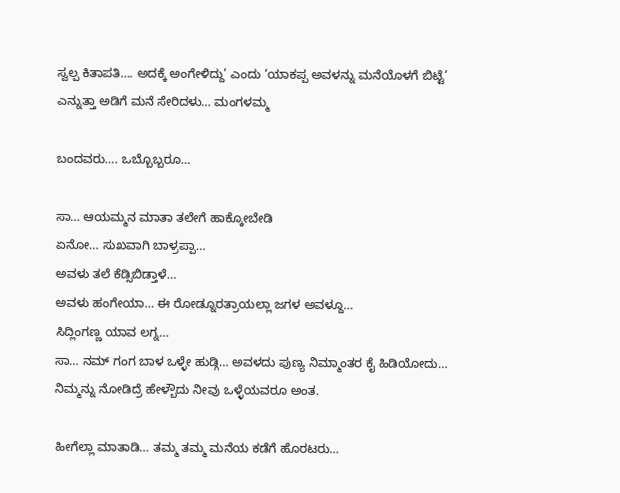ಸ್ವಲ್ಪ ಕಿತಾಪತಿ…. ಅದಕ್ಕೆ ಅಂಗೇಳಿದ್ದು’ ಎಂದು ‘ಯಾಕಪ್ಪ ಅವಳನ್ನು ಮನೆಯೊಳಗೆ ಬಿಟ್ಟೆ’ ಎನ್ನುತ್ತಾ ಅಡಿಗೆ ಮನೆ ಸೇರಿದಳು… ಮಂಗಳಮ್ಮ

ಬಂದವರು…. ಒಬ್ಬೊಬ್ಬರೂ…

ಸಾ… ಆಯಮ್ಮನ ಮಾತಾ ತಲೇಗೆ ಹಾಕ್ಕೋಬೇಡಿ
ಏನೋ… ಸುಖವಾಗಿ ಬಾಳ್ರಪ್ಪಾ…
ಅವಳು ತಲೆ ಕೆಡ್ಸಿಬಿಡ್ತಾಳೆ…
ಅವಳು ಹಂಗೇಯಾ… ಈ ರೋಡ್ನೂರತ್ರಾಯಲ್ಲಾ ಜಗಳ ಅವಳ್ದೂ…
ಸಿದ್ಲಿಂಗಣ್ಣ ಯಾವ ಲಗ್ನ…
ಸಾ… ನಮ್ ಗಂಗ ಬಾಳ ಒಳ್ಳೇ ಹುಡ್ಗಿ… ಅವಳದು ಪುಣ್ಯ ನಿಮ್ಮಾಂತರ ಕೈ ಹಿಡಿಯೋದು…
ನಿಮ್ಮನ್ನು ನೋಡಿದ್ರೆ ಹೇಳ್ಬೌದು ನೀವು ಒಳ್ಳೆಯವರೂ ಅಂತ.

ಹೀಗೆಲ್ಲಾ ಮಾತಾಡಿ… ತಮ್ಮ ತಮ್ಮ ಮನೆಯ ಕಡೆಗೆ ಹೊರಟರು…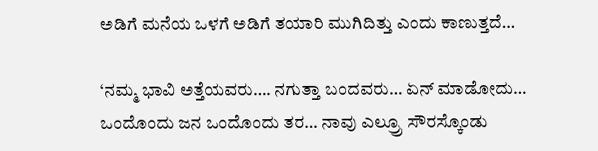ಅಡಿಗೆ ಮನೆಯ ಒಳಗೆ ಅಡಿಗೆ ತಯಾರಿ ಮುಗಿದಿತ್ತು ಎಂದು ಕಾಣುತ್ತದೆ…

‘ನಮ್ಮ ಭಾವಿ ಅತ್ತೆಯವರು…. ನಗುತ್ತಾ ಬಂದವರು… ಏನ್ ಮಾಡೋದು… ಒಂದೊಂದು ಜನ ಒಂದೊಂದು ತರ… ನಾವು ಎಲ್ರ‍್ರೂ ಸೌರಸ್ಕೊಂಡು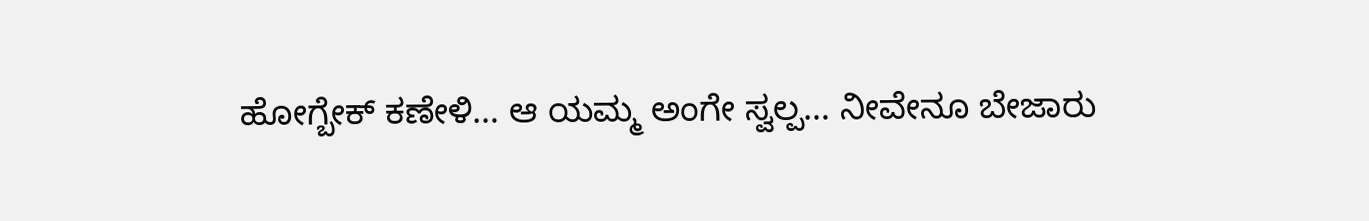ಹೋಗ್ಬೇಕ್‌ ಕಣೇಳಿ… ಆ ಯಮ್ಮ ಅಂಗೇ ಸ್ವಲ್ಪ… ನೀವೇನೂ ಬೇಜಾರು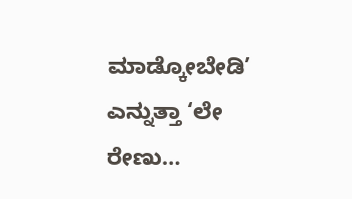ಮಾಡ್ಕೋಬೇಡಿ’ ಎನ್ನುತ್ತಾ ‘ಲೇ ರೇಣು…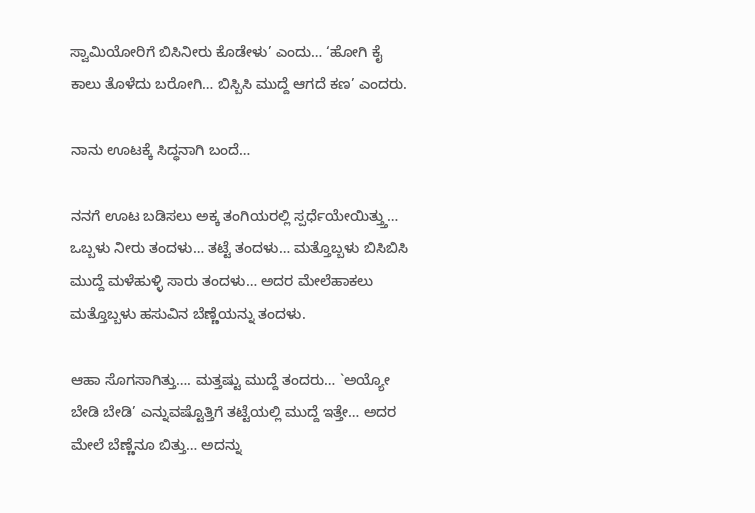ಸ್ವಾಮಿಯೋರಿಗೆ ಬಿಸಿನೀರು ಕೊಡೇಳು’ ಎಂದು… ‘ಹೋಗಿ ಕೈ ಕಾಲು ತೊಳೆದು ಬರೋಗಿ… ಬಿಸ್ಬಿಸಿ ಮುದ್ದೆ ಆಗದೆ ಕಣ’ ಎಂದರು.

ನಾನು ಊಟಕ್ಕೆ ಸಿದ್ಧನಾಗಿ ಬಂದೆ…

ನನಗೆ ಊಟ ಬಡಿಸಲು ಅಕ್ಕ ತಂಗಿಯರಲ್ಲಿ ಸ್ಪರ್ಧೆಯೇಯಿತ್ತ್ತು… ಒಬ್ಬಳು ನೀರು ತಂದಳು… ತಟ್ಟೆ ತಂದಳು… ಮತ್ತೊಬ್ಬಳು ಬಿಸಿಬಿಸಿ ಮುದ್ದೆ ಮಳೆಹುಳ್ಳಿ ಸಾರು ತಂದಳು… ಅದರ ಮೇಲೆಹಾಕಲು ಮತ್ತೊಬ್ಬಳು ಹಸುವಿನ ಬೆಣ್ಣೆಯನ್ನು ತಂದಳು.

ಆಹಾ ಸೊಗಸಾಗಿತ್ತು…. ಮತ್ತಷ್ಟು ಮುದ್ದೆ ತಂದರು… `ಅಯ್ಯೋ ಬೇಡಿ ಬೇಡಿ’ ಎನ್ನುವಷ್ಟೊತ್ತಿಗೆ ತಟ್ಟೆಯಲ್ಲಿ ಮುದ್ದೆ ಇತ್ತೇ… ಅದರ ಮೇಲೆ ಬೆಣ್ಣೆನೂ ಬಿತ್ತು… ಅದನ್ನು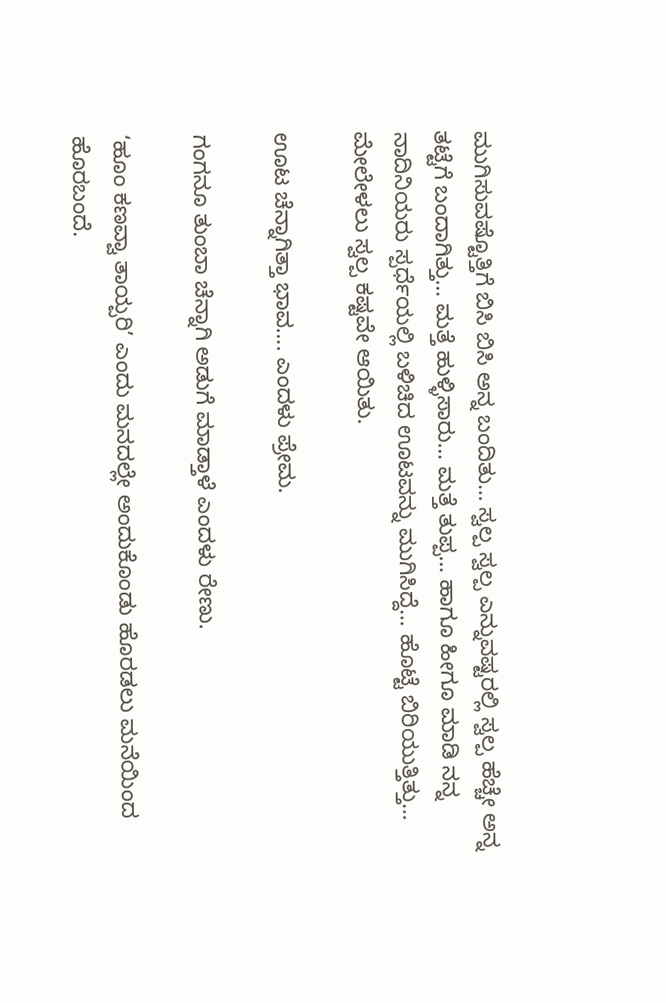ಮುಗಿಸುವಷ್ಟೊತ್ತಿಗೆ ಬಿಸಿ ಬಿಸಿ ಅನ್ನ ಬಂದಿತು… ಸ್ವಲ್ಪ ಸ್ವಲ್ಪ ಎನ್ನುವಷ್ಟರಲ್ಲಿ ಸ್ವಲ್ಪ ಹೆಚ್ಚೇ ಅನ್ನ ತಟ್ಟೆಗೆ ಬಂದಾಗಿತ್ತು… ಮತ್ತೆ ಹುಳ್ಳಿಸಾರು… ಮತ್ತೆ ತುಪ್ಪ… ಹಾಗೂ ಹೀಗೂ ಮಾಡಿ ನನ್ನ ನಾದಿನಿಯರು ಸ್ಪರ್ಧೆಯಲ್ಲಿ ಬಳಿಚಿದ ಊಟವನ್ನು ಮುಗಿಸಿದ್ದೆ… ಹೊಟ್ಟೆ ಬಿರಿಯುತ್ತಿತ್ತು… ಮೇಲೇಳಲು ಸ್ವಲ್ಪ ಕಷ್ಟವೇ ಆಯಿತು.

ಊಟ ಚೆನ್ನಾಗಿತ್ತಾ ಭಾವ…. ಎಂದಳು ಪ್ರೇಮ.

ಗಂಗನೂ ತುಂಬಾ ಚೆನ್ನಾಗಿ ಅಡುಗೆ ಮಾಡ್ತಾಳೆ ಎಂದಳು ರೇಣು.

‘ಹೂಂ ಕಣವ್ವಾ ತಾಯ್ಪರಿ’ ಎಂದು ಮನದಲ್ಲೇ ಅಂದುಕೊಂಡು ಹೊರಡಲು ಮನೆಯಿಂದ ಹೊರಬಂದೆ.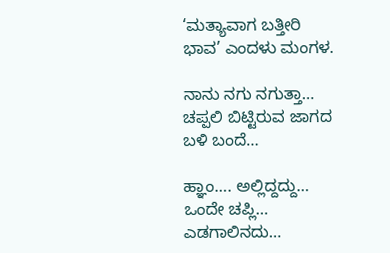‘ಮತ್ಯಾವಾಗ ಬತ್ತೀರಿ ಭಾವ’ ಎಂದಳು ಮಂಗಳ.

ನಾನು ನಗು ನಗುತ್ತಾ… ಚಪ್ಪಲಿ ಬಿಟ್ಟಿರುವ ಜಾಗದ ಬಳಿ ಬಂದೆ…

ಹ್ಞಾಂ…. ಅಲ್ಲಿದ್ದದ್ದು… ಒಂದೇ ಚಪ್ಲಿ… ಎಡಗಾಲಿನದು…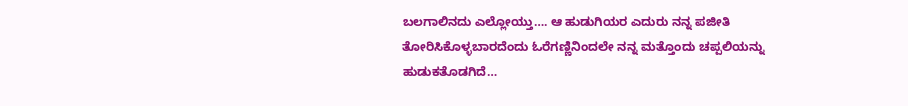ಬಲಗಾಲಿನದು ಎಲ್ಲೋಯ್ತು…. ಆ ಹುಡುಗಿಯರ ಎದುರು ನನ್ನ ಪಜೀತಿ ತೋರಿಸಿಕೊಳ್ಳಬಾರದೆಂದು ಓರೆಗಣ್ಣಿನಿಂದಲೇ ನನ್ನ ಮತ್ತೊಂದು ಚಪ್ಪಲಿಯನ್ನು ಹುಡುಕತೊಡಗಿದೆ…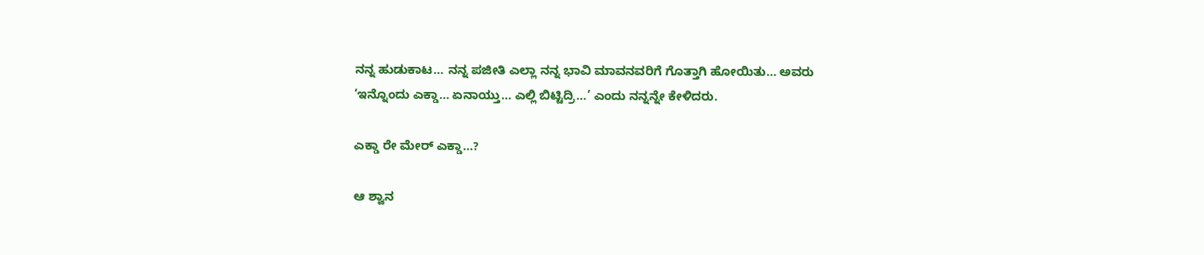ನನ್ನ ಹುಡುಕಾಟ… ನನ್ನ ಪಜೀತಿ ಎಲ್ಲಾ ನನ್ನ ಭಾವಿ ಮಾವನವರಿಗೆ ಗೊತ್ತಾಗಿ ಹೋಯಿತು… ಅವರು ‘ಇನ್ನೊಂದು ಎಕ್ಡಾ… ಏನಾಯ್ತು… ಎಲ್ಲಿ ಬಿಟ್ಟಿದ್ರಿ…’ ಎಂದು ನನ್ನನ್ನೇ ಕೇಳಿದರು.

ಎಕ್ಡಾ ರೇ ಮೇರ್ ಎಕ್ಡಾ…?

ಆ ಶ್ವಾನ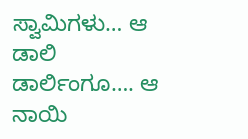ಸ್ವಾಮಿಗಳು… ಆ ಡಾಲಿ ಡಾರ್ಲಿಂಗೂ…. ಆ ನಾಯಿ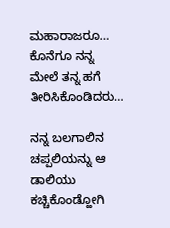ಮಹಾರಾಜರೂ… ಕೊನೆಗೂ ನನ್ನ ಮೇಲೆ ತನ್ನ ಹಗೆ ತೀರಿಸಿಕೊಂಡಿದರು…

ನನ್ನ ಬಲಗಾಲಿನ ಚಪ್ಪಲಿಯನ್ನು ಆ ಡಾಲಿಯು ಕಚ್ಚಿಕೊಂಡ್ಹೋಗಿ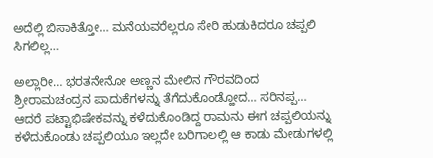ಅದೆಲ್ಲಿ ಬಿಸಾಕಿತ್ತೋ… ಮನೆಯವರೆಲ್ಲರೂ ಸೇರಿ ಹುಡುಕಿದರೂ ಚಪ್ಪಲಿ ಸಿಗಲಿಲ್ಲ…

ಅಲ್ಲಾರೀ… ಭರತನೇನೋ ಅಣ್ಣನ ಮೇಲಿನ ಗೌರವದಿಂದ ಶ್ರೀರಾಮಚಂದ್ರನ ಪಾದುಕೆಗಳನ್ನು ತೆಗೆದುಕೊಂಡ್ಹೋದ… ಸರಿನಪ್ಪ… ಆದರೆ ಪಟ್ಟಾಭಿಷೇಕವನ್ನು ಕಳೆದುಕೊಂಡಿದ್ದ ರಾಮನು ಈಗ ಚಪ್ಪಲಿಯನ್ನು ಕಳೆದುಕೊಂಡು ಚಪ್ಪಲಿಯೂ ಇಲ್ಲದೇ ಬರಿಗಾಲಲ್ಲಿ ಆ ಕಾಡು ಮೇಡುಗಳಲ್ಲಿ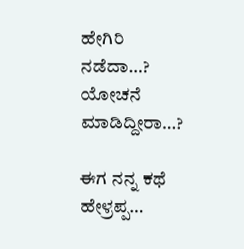ಹೇಗಿರಿ ನಡೆದಾ…? ಯೋಚನೆ ಮಾಡಿದ್ದೀರಾ…?

ಈಗ ನನ್ನ ಕಥೆ ಹೇಳ್ರಪ್ಪ…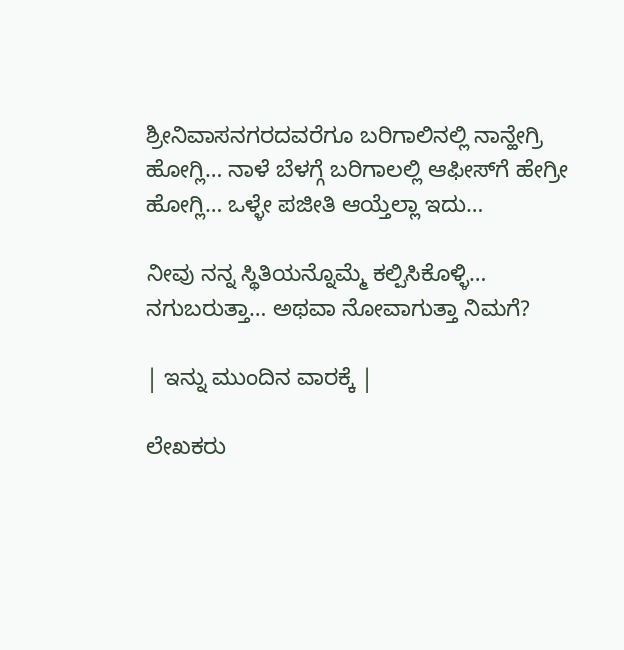ಶ್ರೀನಿವಾಸನಗರದವರೆಗೂ ಬರಿಗಾಲಿನಲ್ಲಿ ನಾನ್ಹೇಗ್ರಿ ಹೋಗ್ಲಿ… ನಾಳೆ ಬೆಳಗ್ಗೆ ಬರಿಗಾಲಲ್ಲಿ ಆಫೀಸ್‌ಗೆ ಹೇಗ್ರೀ ಹೋಗ್ಲಿ… ಒಳ್ಳೇ ಪಜೀತಿ ಆಯ್ತೆಲ್ಲಾ ಇದು…

ನೀವು ನನ್ನ ಸ್ಥಿತಿಯನ್ನೊಮ್ಮೆ ಕಲ್ಪಿಸಿಕೊಳ್ಳಿ… ನಗುಬರುತ್ತಾ… ಅಥವಾ ನೋವಾಗುತ್ತಾ ನಿಮಗೆ?

| ಇನ್ನು ಮುಂದಿನ ವಾರಕ್ಕೆ |

ಲೇಖಕರು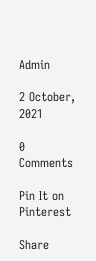Admin

2 October, 2021

0 Comments

Pin It on Pinterest

Share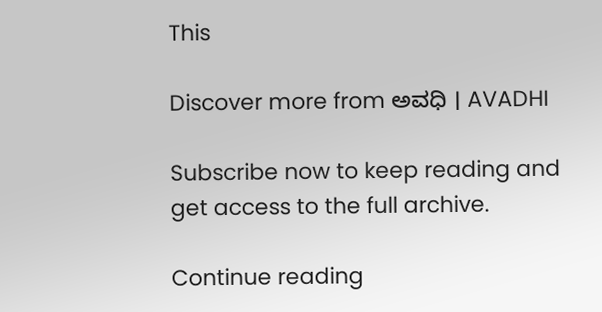This

Discover more from ಅವಧಿ । AVADHI

Subscribe now to keep reading and get access to the full archive.

Continue reading